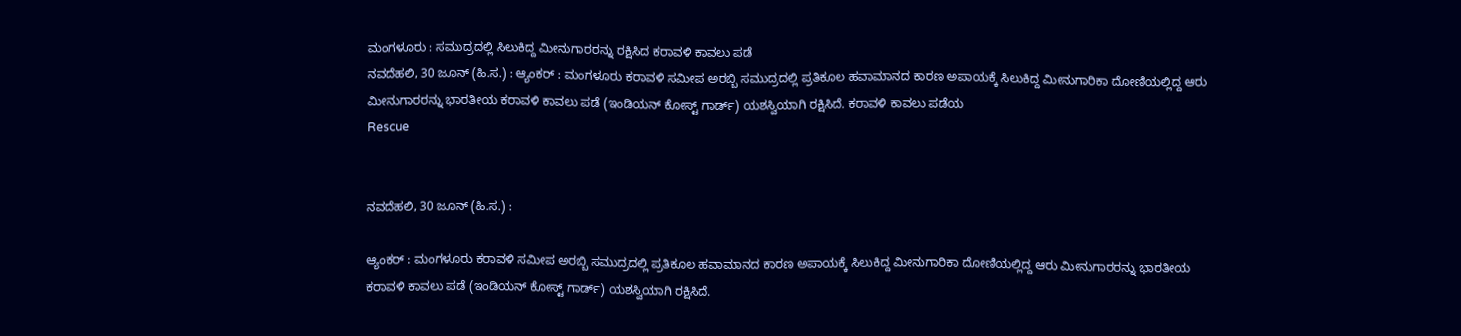ಮಂಗಳೂರು : ಸಮುದ್ರದಲ್ಲಿ ಸಿಲುಕಿದ್ದ ಮೀನುಗಾರರನ್ನು ರಕ್ಷಿಸಿದ ಕರಾವಳಿ ಕಾವಲು ಪಡೆ
ನವದೆಹಲಿ, 30 ಜೂನ್ (ಹಿ.ಸ.) : ಆ್ಯಂಕರ್ : ಮಂಗಳೂರು ಕರಾವಳಿ ಸಮೀಪ ಅರಬ್ಬಿ ಸಮುದ್ರದಲ್ಲಿ ಪ್ರತಿಕೂಲ ಹವಾಮಾನದ ಕಾರಣ ಅಪಾಯಕ್ಕೆ ಸಿಲುಕಿದ್ದ ಮೀನುಗಾರಿಕಾ ದೋಣಿಯಲ್ಲಿದ್ದ ಆರು ಮೀನುಗಾರರನ್ನು ಭಾರತೀಯ ಕರಾವಳಿ ಕಾವಲು ಪಡೆ (ಇಂಡಿಯನ್ ಕೋಸ್ಟ್ ಗಾರ್ಡ್) ಯಶಸ್ವಿಯಾಗಿ ರಕ್ಷಿಸಿದೆ. ಕರಾವಳಿ ಕಾವಲು ಪಡೆಯ
Rescue


ನವದೆಹಲಿ, 30 ಜೂನ್ (ಹಿ.ಸ.) :

ಆ್ಯಂಕರ್ : ಮಂಗಳೂರು ಕರಾವಳಿ ಸಮೀಪ ಅರಬ್ಬಿ ಸಮುದ್ರದಲ್ಲಿ ಪ್ರತಿಕೂಲ ಹವಾಮಾನದ ಕಾರಣ ಅಪಾಯಕ್ಕೆ ಸಿಲುಕಿದ್ದ ಮೀನುಗಾರಿಕಾ ದೋಣಿಯಲ್ಲಿದ್ದ ಆರು ಮೀನುಗಾರರನ್ನು ಭಾರತೀಯ ಕರಾವಳಿ ಕಾವಲು ಪಡೆ (ಇಂಡಿಯನ್ ಕೋಸ್ಟ್ ಗಾರ್ಡ್) ಯಶಸ್ವಿಯಾಗಿ ರಕ್ಷಿಸಿದೆ.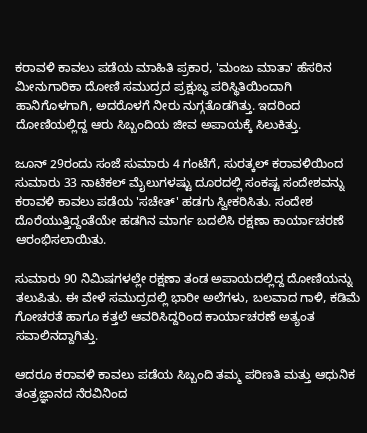ಕರಾವಳಿ ಕಾವಲು ಪಡೆಯ ಮಾಹಿತಿ ಪ್ರಕಾರ, 'ಮಂಜು ಮಾತಾ' ಹೆಸರಿನ ಮೀನುಗಾರಿಕಾ ದೋಣಿ ಸಮುದ್ರದ ಪ್ರಕ್ಷುಬ್ಧ ಪರಿಸ್ಥಿತಿಯಿಂದಾಗಿ ಹಾನಿಗೊಳಗಾಗಿ, ಅದರೊಳಗೆ ನೀರು ನುಗ್ಗತೊಡಗಿತ್ತು. ಇದರಿಂದ ದೋಣಿಯಲ್ಲಿದ್ದ ಆರು ಸಿಬ್ಬಂದಿಯ ಜೀವ ಅಪಾಯಕ್ಕೆ ಸಿಲುಕಿತ್ತು.

ಜೂನ್ 29ರಂದು ಸಂಜೆ ಸುಮಾರು 4 ಗಂಟೆಗೆ, ಸುರತ್ಕಲ್ ಕರಾವಳಿಯಿಂದ ಸುಮಾರು 33 ನಾಟಿಕಲ್ ಮೈಲುಗಳಷ್ಟು ದೂರದಲ್ಲಿ ಸಂಕಷ್ಟ ಸಂದೇಶವನ್ನು ಕರಾವಳಿ ಕಾವಲು ಪಡೆಯ 'ಸಚೇತ್' ಹಡಗು ಸ್ವೀಕರಿಸಿತು. ಸಂದೇಶ ದೊರೆಯುತ್ತಿದ್ದಂತೆಯೇ ಹಡಗಿನ ಮಾರ್ಗ ಬದಲಿಸಿ ರಕ್ಷಣಾ ಕಾರ್ಯಾಚರಣೆ ಆರಂಭಿಸಲಾಯಿತು.

ಸುಮಾರು 90 ನಿಮಿಷಗಳಲ್ಲೇ ರಕ್ಷಣಾ ತಂಡ ಅಪಾಯದಲ್ಲಿದ್ದ ದೋಣಿಯನ್ನು ತಲುಪಿತು. ಈ ವೇಳೆ ಸಮುದ್ರದಲ್ಲಿ ಭಾರೀ ಅಲೆಗಳು, ಬಲವಾದ ಗಾಳಿ, ಕಡಿಮೆ ಗೋಚರತೆ ಹಾಗೂ ಕತ್ತಲೆ ಆವರಿಸಿದ್ದರಿಂದ ಕಾರ್ಯಾಚರಣೆ ಅತ್ಯಂತ ಸವಾಲಿನದ್ದಾಗಿತ್ತು.

ಆದರೂ ಕರಾವಳಿ ಕಾವಲು ಪಡೆಯ ಸಿಬ್ಬಂದಿ ತಮ್ಮ ಪರಿಣತಿ ಮತ್ತು ಆಧುನಿಕ ತಂತ್ರಜ್ಞಾನದ ನೆರವಿನಿಂದ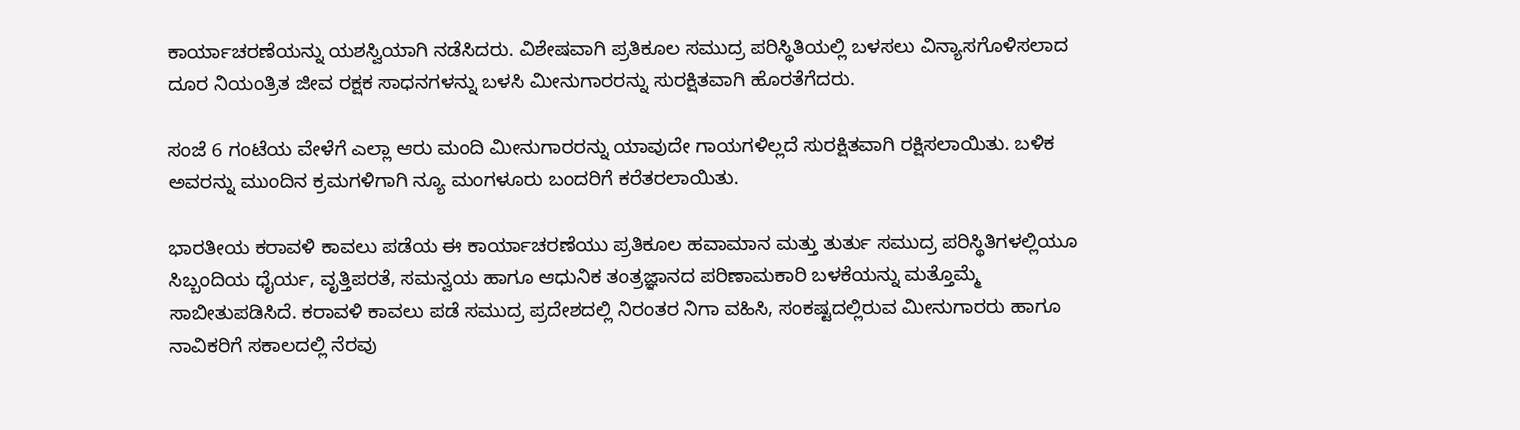ಕಾರ್ಯಾಚರಣೆಯನ್ನು ಯಶಸ್ವಿಯಾಗಿ ನಡೆಸಿದರು. ವಿಶೇಷವಾಗಿ ಪ್ರತಿಕೂಲ ಸಮುದ್ರ ಪರಿಸ್ಥಿತಿಯಲ್ಲಿ ಬಳಸಲು ವಿನ್ಯಾಸಗೊಳಿಸಲಾದ ದೂರ ನಿಯಂತ್ರಿತ ಜೀವ ರಕ್ಷಕ ಸಾಧನಗಳನ್ನು ಬಳಸಿ ಮೀನುಗಾರರನ್ನು ಸುರಕ್ಷಿತವಾಗಿ ಹೊರತೆಗೆದರು.

ಸಂಜೆ 6 ಗಂಟೆಯ ವೇಳೆಗೆ ಎಲ್ಲಾ ಆರು ಮಂದಿ ಮೀನುಗಾರರನ್ನು ಯಾವುದೇ ಗಾಯಗಳಿಲ್ಲದೆ ಸುರಕ್ಷಿತವಾಗಿ ರಕ್ಷಿಸಲಾಯಿತು. ಬಳಿಕ ಅವರನ್ನು ಮುಂದಿನ ಕ್ರಮಗಳಿಗಾಗಿ ನ್ಯೂ ಮಂಗಳೂರು ಬಂದರಿಗೆ ಕರೆತರಲಾಯಿತು.

ಭಾರತೀಯ ಕರಾವಳಿ ಕಾವಲು ಪಡೆಯ ಈ ಕಾರ್ಯಾಚರಣೆಯು ಪ್ರತಿಕೂಲ ಹವಾಮಾನ ಮತ್ತು ತುರ್ತು ಸಮುದ್ರ ಪರಿಸ್ಥಿತಿಗಳಲ್ಲಿಯೂ ಸಿಬ್ಬಂದಿಯ ಧೈರ್ಯ, ವೃತ್ತಿಪರತೆ, ಸಮನ್ವಯ ಹಾಗೂ ಆಧುನಿಕ ತಂತ್ರಜ್ಞಾನದ ಪರಿಣಾಮಕಾರಿ ಬಳಕೆಯನ್ನು ಮತ್ತೊಮ್ಮೆ ಸಾಬೀತುಪಡಿಸಿದೆ. ಕರಾವಳಿ ಕಾವಲು ಪಡೆ ಸಮುದ್ರ ಪ್ರದೇಶದಲ್ಲಿ ನಿರಂತರ ನಿಗಾ ವಹಿಸಿ, ಸಂಕಷ್ಟದಲ್ಲಿರುವ ಮೀನುಗಾರರು ಹಾಗೂ ನಾವಿಕರಿಗೆ ಸಕಾಲದಲ್ಲಿ ನೆರವು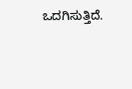ಒದಗಿಸುತ್ತಿದೆ.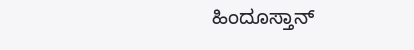ಹಿಂದೂಸ್ತಾನ್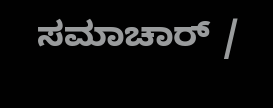ಸಮಾಚಾರ್ /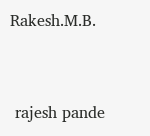Rakesh.M.B.


 rajesh pande